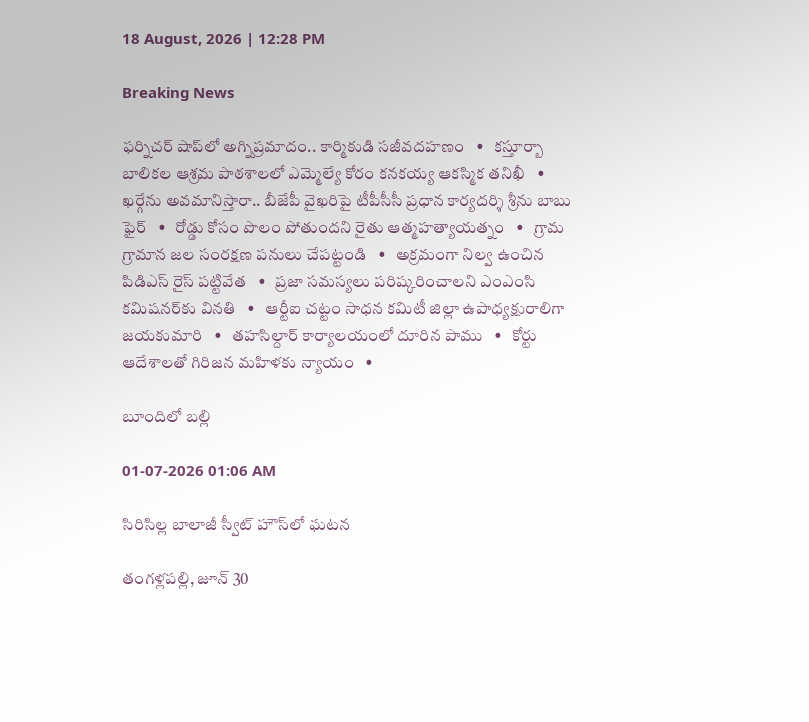18 August, 2026 | 12:28 PM

Breaking News

ఫర్నిచర్ షాప్‌లో అగ్నిప్రమాదం.. కార్మికుడి సజీవదహణం   •   కస్తూర్బా బాలికల ఆశ్రమ పాఠశాలలో ఎమ్మెల్యే కోరం కనకయ్య ఆకస్మిక తనిఖీ   •   ఖర్గేను అవమానిస్తారా.. బీజేపీ వైఖరిపై టీపీసీసీ ప్రధాన కార్యదర్శి శ్రీను బాబు ఫైర్   •   రోడ్డు కోసం పొలం పోతుందని రైతు ఆత్మహత్యాయత్నం   •   గ్రామ గ్రామాన జల సంరక్షణ పనులు చేపట్టండి   •   అక్రమంగా నిల్వ ఉంచిన పిడిఎస్ రైస్ పట్టివేత   •   ప్రజా సమస్యలు పరిష్కరించాలని ఎంఎంసి కమిషనర్‌కు వినతి   •   ఆర్టీఐ చట్టం సాధన కమిటీ జిల్లా ఉపాధ్యక్షురాలిగా జయకుమారి   •   తహసిల్దార్ కార్యాలయంలో దూరిన పాము   •   కోర్టు ఆదేశాలతో గిరిజన మహిళకు న్యాయం   •

బూందిలో బల్లి

01-07-2026 01:06 AM

సిరిసిల్ల బాలాజీ స్వీట్ హౌస్‌లో ఘటన

తంగళ్లపల్లి, జూన్ 30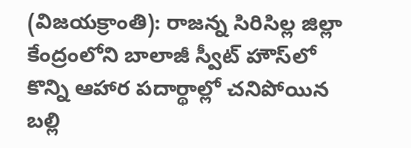(విజయక్రాంతి): రాజన్న సిరిసిల్ల జిల్లా కేంద్రంలోని బాలాజీ స్వీట్ హౌస్‌లో కొన్ని ఆహార పదార్థాల్లో చనిపోయిన బల్లి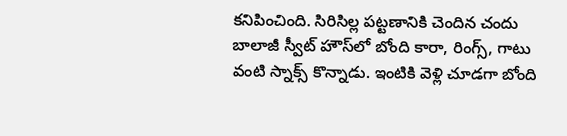కనిపించింది. సిరిసిల్ల పట్టణానికి చెందిన చందు బాలాజీ స్వీట్ హౌస్‌లో బోంది కారా, రింగ్స్, గాటు వంటి స్నాక్స్ కొన్నాడు. ఇంటికి వెళ్లి చూడగా బోంది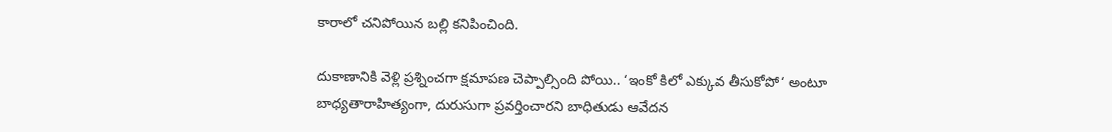కారాలో చనిపోయిన బల్లి కనిపించింది.

దుకాణానికి వెళ్లి ప్రశ్నించగా క్షమాపణ చెప్పాల్సింది పోయి.. ‘ఇంకో కిలో ఎక్కువ తీసుకోపో‘ అంటూ బాధ్యతారాహిత్యంగా, దురుసుగా ప్రవర్తించారని బాధితుడు ఆవేదన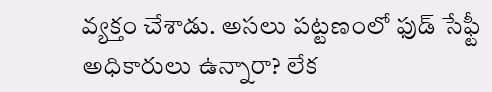వ్యక్తం చేశాడు. అసలు పట్టణంలో ఫుడ్ సేఫ్టీ అధికారులు ఉన్నారా? లేక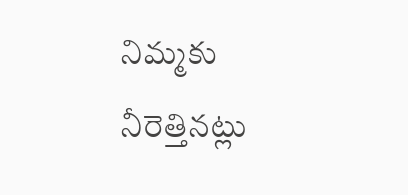నిమ్మకు నీరెత్తినట్లు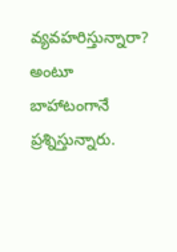వ్యవహరిస్తున్నారా? అంటూ బాహాటంగానే ప్రశ్నిస్తున్నారు.